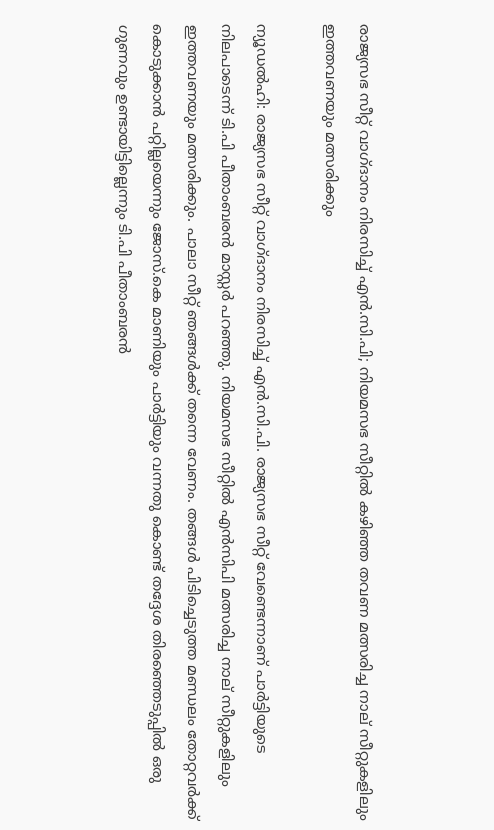രാജ്യസഭ സീറ്റ് വാഗ്ദാനം നിരസിച്ച് എന്‍.സി.പി; നിയമസഭ സീറ്റില്‍ കഴിഞ്ഞ തവണ മത്സരിച്ച നാല് സീറ്റുകളിലും ഇത്തവണയും മത്സരിക്കും

ന്യൂഡല്‍ഹി: രാജ്യസഭ സീറ്റ് വാഗ്ദാനം നിരസിച്ച് എന്‍.സി.പി. രാജ്യസഭ സീറ്റ് വേണ്ടെന്നാണ് പാര്‍ട്ടിയുടെ നിലപാടെന്ന് ടി.പി പീതാംബരന്‍ മാസ്റ്റര്‍ പറഞ്ഞു. നിയമസഭ സീറ്റില്‍ എന്‍സിപി മത്സരിച്ച നാല് സീറ്റുകളിലും ഇത്തവണയും മത്സരിക്കും. പാലാ സീറ്റ് ഞങ്ങള്‍ക്ക് തന്നെ വേണം. തങ്ങള്‍ പിടിച്ചെടുത്ത മണ്ഡലം തോറ്റവര്‍ക്ക് കൊടുക്കാന്‍ പറ്റില്ലയെന്നും ജോസ്.കെ മാണിയും പാര്‍ട്ടിയും വന്നതു കൊണ്ട് തദ്ദേശ തിരഞ്ഞെടുപ്പില്‍ ഒരു ഗുണവും ഉണ്ടായിട്ടില്ലെന്നും ടി.പി പീതാംബരന്‍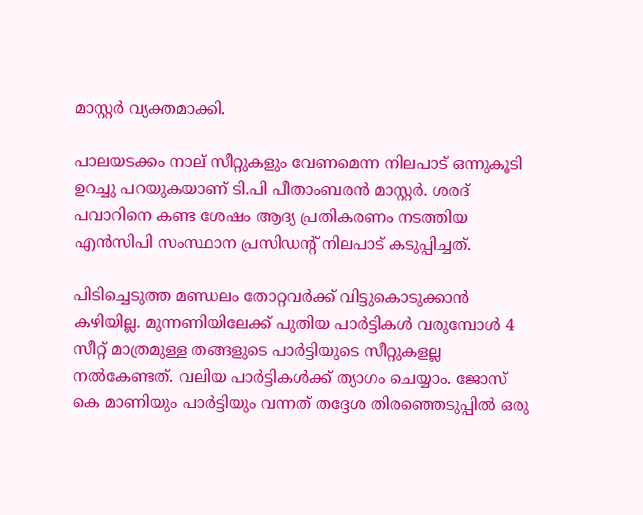മാസ്റ്റര്‍ വ്യക്തമാക്കി.

പാലയടക്കം നാല് സീറ്റുകളും വേണമെന്ന നിലപാട് ഒന്നുകൂടി ഉറച്ചു പറയുകയാണ് ടി.പി പീതാംബരന്‍ മാസ്റ്റര്‍. ശരദ് പവാറിനെ കണ്ട ശേഷം ആദ്യ പ്രതികരണം നടത്തിയ എന്‍സിപി സംസ്ഥാന പ്രസിഡന്റ് നിലപാട് കടുപ്പിച്ചത്.

പിടിച്ചെടുത്ത മണ്ഡലം തോറ്റവര്‍ക്ക് വിട്ടുകൊടുക്കാന്‍ കഴിയില്ല. മുന്നണിയിലേക്ക് പുതിയ പാര്‍ട്ടികള്‍ വരുമ്പോള്‍ 4 സീറ്റ് മാത്രമുള്ള തങ്ങളുടെ പാര്‍ട്ടിയുടെ സീറ്റുകളല്ല നല്‍കേണ്ടത്. വലിയ പാര്‍ട്ടികള്‍ക്ക് ത്യാഗം ചെയ്യാം. ജോസ് കെ മാണിയും പാര്‍ട്ടിയും വന്നത് തദ്ദേശ തിരഞ്ഞെടുപ്പില്‍ ഒരു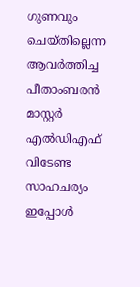ഗുണവും ചെയ്തില്ലെന്ന ആവര്‍ത്തിച്ച പീതാംബരന്‍ മാസ്റ്റര്‍ എല്‍ഡിഎഫ് വിടേണ്ട സാഹചര്യം ഇപ്പോള്‍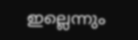ഇല്ലെന്നും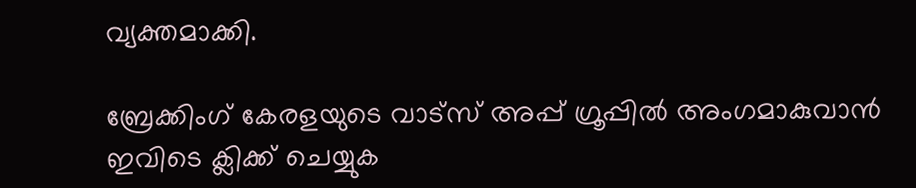വ്യക്തമാക്കി.

ബ്രേക്കിംഗ് കേരളയുടെ വാട്സ് അപ്പ് ഗ്രൂപ്പിൽ അംഗമാകുവാൻ ഇവിടെ ക്ലിക്ക് ചെയ്യുക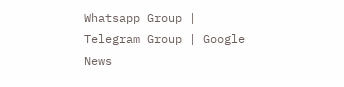Whatsapp Group | Telegram Group | Google News